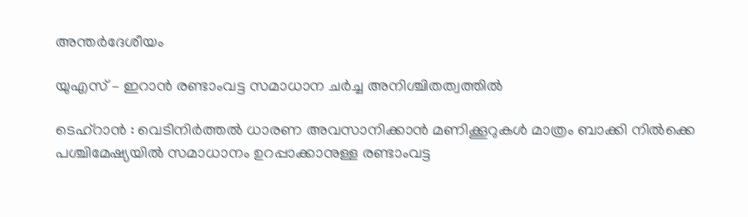അന്തർദേശീയം

യുഎസ് – ഇറാൻ രണ്ടാംവട്ട സമാധാന ചര്‍ച്ച അനിശ്ചിതത്വത്തില്‍

ടെഹ്‌റാന്‍ : വെടിനിര്‍ത്തല്‍ ധാരണ അവസാനിക്കാന്‍ മണിക്കൂറുകള്‍ മാത്രം ബാക്കി നില്‍ക്കെ പശ്ചിമേഷ്യയില്‍ സമാധാനം ഉറപ്പാക്കാനുള്ള രണ്ടാംവട്ട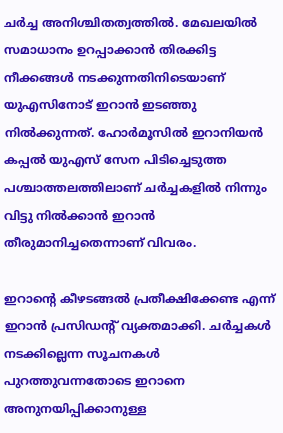ചര്‍ച്ച അനിശ്ചിതത്വത്തില്‍. മേഖലയില്‍ സമാധാനം ഉറപ്പാക്കാന്‍ തിരക്കിട്ട നീക്കങ്ങള്‍ നടക്കുന്നതിനിടെയാണ് യുഎസിനോട് ഇറാന്‍ ഇടഞ്ഞു നില്‍ക്കുന്നത്. ഹോര്‍മൂസില്‍ ഇറാനിയന്‍ കപ്പല്‍ യുഎസ് സേന പിടിച്ചെടുത്ത പശ്ചാത്തലത്തിലാണ് ചര്‍ച്ചകളില്‍ നിന്നും വിട്ടു നില്‍ക്കാന്‍ ഇറാന്‍ തീരുമാനിച്ചതെന്നാണ് വിവരം.

ഇറാന്റെ കീഴടങ്ങല്‍ പ്രതീക്ഷിക്കേണ്ട എന്ന് ഇറാന്‍ പ്രസിഡന്റ് വ്യക്തമാക്കി. ചര്‍ച്ചകള്‍ നടക്കില്ലെന്ന സൂചനകള്‍ പുറത്തുവന്നതോടെ ഇറാനെ അനുനയിപ്പിക്കാനുള്ള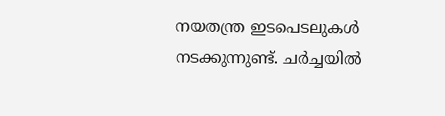നയതന്ത്ര ഇടപെടലുകള്‍ നടക്കുന്നുണ്ട്. ചര്‍ച്ചയില്‍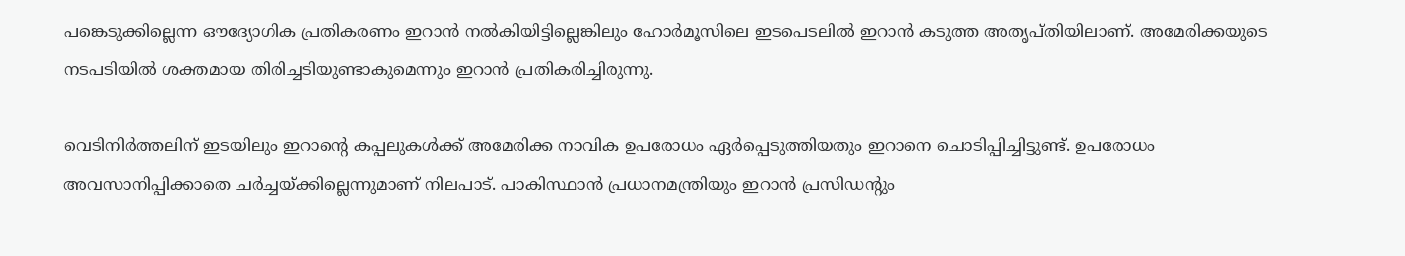പങ്കെടുക്കില്ലെന്ന ഔദ്യോഗിക പ്രതികരണം ഇറാന്‍ നല്‍കിയിട്ടില്ലെങ്കിലും ഹോര്‍മൂസിലെ ഇടപെടലില്‍ ഇറാന്‍ കടുത്ത അതൃപ്തിയിലാണ്. അമേരിക്കയുടെ നടപടിയില്‍ ശക്തമായ തിരിച്ചടിയുണ്ടാകുമെന്നും ഇറാന്‍ പ്രതികരിച്ചിരുന്നു.

വെടിനിര്‍ത്തലിന് ഇടയിലും ഇറാന്റെ കപ്പലുകള്‍ക്ക് അമേരിക്ക നാവിക ഉപരോധം ഏര്‍പ്പെടുത്തിയതും ഇറാനെ ചൊടിപ്പിച്ചിട്ടുണ്ട്. ഉപരോധം അവസാനിപ്പിക്കാതെ ചര്‍ച്ചയ്ക്കില്ലെന്നുമാണ് നിലപാട്. പാകിസ്ഥാന്‍ പ്രധാനമന്ത്രിയും ഇറാന്‍ പ്രസിഡന്റും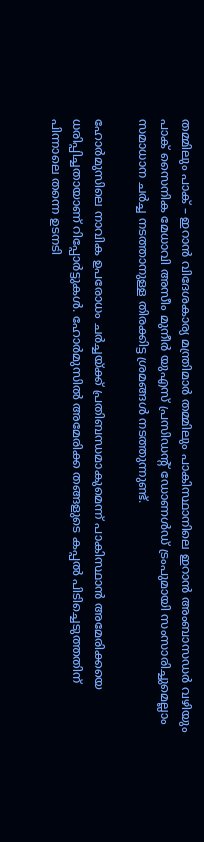തമ്മിലും പാക് – ഇറാന്‍ വിദേശകാര്യ മന്ത്രിമാര്‍ തമ്മിലും പാകിസ്ഥാനിലെ ഇറാന്‍ അംബാസഡര്‍ വഴിയും പാക് സൈനിക മേധാവി അസീം മുനീര്‍ യുഎസ് പ്രസിഡന്റ് ഡോണള്‍ഡ് ട്രംപുമായി സംസാരിച്ചുമെല്ലാം സമാധാന ചര്‍ച്ച നടത്താനുള്ള തിരക്കിട്ട ശ്രമങ്ങള്‍ നടത്തുന്നുണ്ട്.

ഹോര്‍മുസിലെ നാവിക ഉപരോധം ചര്‍ച്ചയ്ക്ക് പ്രതിബന്ധമാകുമെന്ന് പാകിസ്ഥാന്‍ അമേരിക്കയെ ധരിപ്പിച്ചതായാണ് റിപ്പോര്‍ട്ടുകള്‍. ഹോര്‍മുസില്‍ അമേരിക്ക തങ്ങളുടെ കപ്പല്‍ പിടിച്ചെടുത്തതിന് പിന്നാലെ തന്നെ ഉടനടി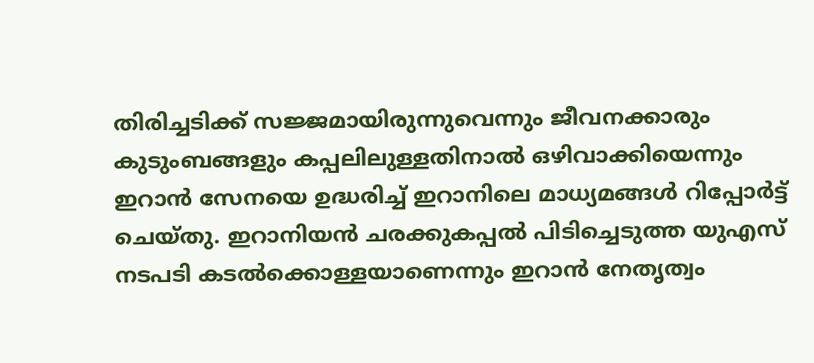തിരിച്ചടിക്ക് സജ്ജമായിരുന്നുവെന്നും ജീവനക്കാരും കുടുംബങ്ങളും കപ്പലിലുള്ളതിനാല്‍ ഒഴിവാക്കിയെന്നും ഇറാന്‍ സേനയെ ഉദ്ധരിച്ച് ഇറാനിലെ മാധ്യമങ്ങള്‍ റിപ്പോര്‍ട്ട് ചെയ്തു. ഇറാനിയന്‍ ചരക്കുകപ്പല്‍ പിടിച്ചെടുത്ത യുഎസ് നടപടി കടല്‍ക്കൊള്ളയാണെന്നും ഇറാന്‍ നേതൃത്വം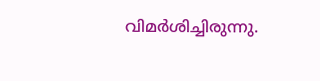വിമര്‍ശിച്ചിരുന്നു.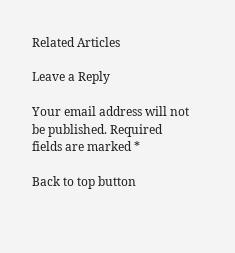Related Articles

Leave a Reply

Your email address will not be published. Required fields are marked *

Back to top button